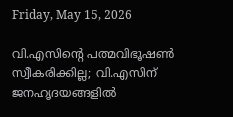Friday, May 15, 2026

വി.എസിന്റെ പത്മവിഭൂഷൺ സ്വീകരിക്കില്ല; വി.എസിന് ജനഹൃദയങ്ങളിൽ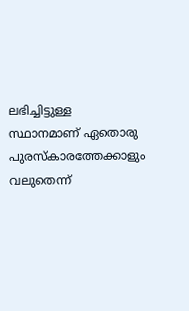ലഭിച്ചിട്ടുള്ള സ്ഥാനമാണ് ഏതൊരു പുരസ്‌കാരത്തേക്കാളും വലുതെന്ന്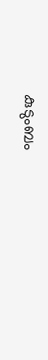കുടുംബം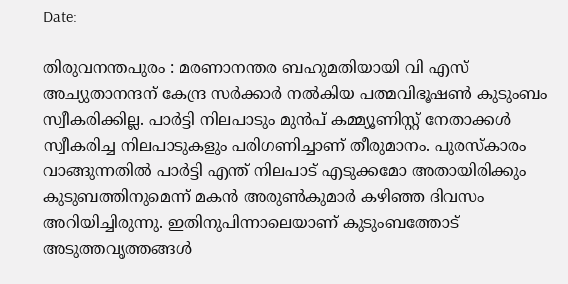Date:

തിരുവനന്തപുരം : മരണാനന്തര ബഹുമതിയായി വി എസ് അച്യുതാനന്ദന് കേന്ദ്ര സർക്കാർ നൽകിയ പത്മവിഭൂഷൺ കുടുംബം സ്വീകരിക്കില്ല. പാർട്ടി നിലപാടും മുൻപ് കമ്മ്യൂണിസ്റ്റ് നേതാക്കൾ സ്വീകരിച്ച നിലപാടുകളും പരിഗണിച്ചാണ് തീരുമാനം. പുരസ്കാരം വാങ്ങുന്നതിൽ പാർട്ടി എന്ത് നിലപാട് എടുക്കമോ അതായിരിക്കും കുടുബത്തിനുമെന്ന് മകൻ അരുൺ‌കുമാർ കഴിഞ്ഞ ദിവസം  അറിയിച്ചിരുന്നു. ഇതിനുപിന്നാലെയാണ് കുടുംബത്തോട് അടുത്തവൃത്തങ്ങള്‍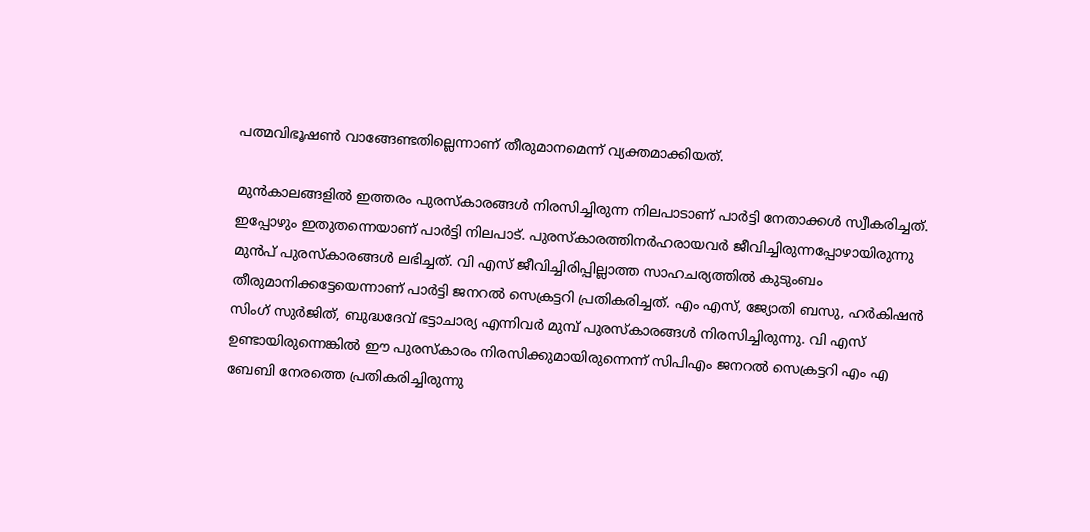പത്മവിഭൂഷൺ വാങ്ങേണ്ടതില്ലെന്നാണ് തീരുമാനമെന്ന് വ്യക്തമാക്കിയത്.

മുൻകാലങ്ങളിൽ ഇത്തരം പുരസ്കാരങ്ങൾ നിരസിച്ചിരുന്ന നിലപാടാണ് പാർട്ടി നേതാക്കൾ‌ സ്വീകരിച്ചത്.  ഇപ്പോഴും ഇതുതന്നെയാണ് പാർട്ടി നിലപാട്. പുരസ്കാരത്തിനർഹരായവർ ജീവിച്ചിരുന്നപ്പോഴായിരുന്നു മുൻപ് പുരസ്കാരങ്ങൾ ലഭിച്ചത്. വി എസ് ജീവിച്ചിരിപ്പില്ലാത്ത സാഹചര്യത്തിൽ കുടുംബം തീരുമാനിക്കട്ടേയെന്നാണ് പാർട്ടി ജനറൽ സെക്രട്ടറി പ്രതികരിച്ചത്. എം‌ എസ്, ജ്യോതി ബസു, ഹർകിഷൻ സിംഗ് സുർജിത്, ബുദ്ധദേവ് ഭട്ടാചാര്യ എന്നിവർ മുമ്പ് പുരസ്കാരങ്ങൾ നിരസിച്ചിരുന്നു. വി എസ് ഉണ്ടായിരുന്നെങ്കിൽ ഈ പുരസ്‌കാരം നിരസിക്കുമായിരുന്നെന്ന് സിപി‌എം ജനറൽ സെക്രട്ടറി എം എ ബേബി നേരത്തെ പ്രതികരിച്ചിരുന്നു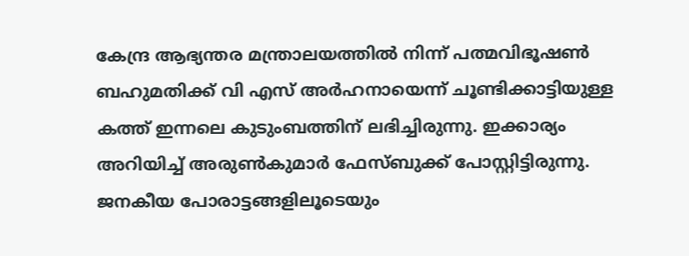കേന്ദ്ര ആഭ്യന്തര മന്ത്രാലയത്തിൽ നിന്ന് പത്മവിഭൂഷൺ ബഹുമതിക്ക് വി എസ് അർഹനായെന്ന് ചൂണ്ടിക്കാട്ടിയുള്ള കത്ത് ഇന്നലെ കുടുംബത്തിന് ലഭിച്ചിരുന്നു. ഇക്കാര്യം അറിയിച്ച് അരുൺകുമാർ ഫേസ്ബുക്ക് പോസ്റ്റിട്ടിരുന്നു. ജനകീയ പോരാട്ടങ്ങളിലൂടെയും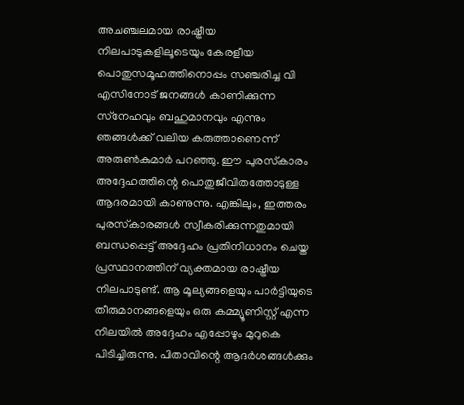അചഞ്ചലമായ രാഷ്ട്രീയ നിലപാടുകളിലൂടെയും കേരളീയ പൊതുസമൂഹത്തിനൊപ്പം സഞ്ചരിച്ച വി എസിനോട് ജനങ്ങൾ കാണിക്കുന്ന സ്‌നേഹവും ബഹുമാനവും എന്നും ഞങ്ങൾക്ക് വലിയ കരുത്താണെന്ന് അരുൺകുമാർ പറഞ്ഞു. ഈ പുരസ്‌കാരം അദ്ദേഹത്തിന്റെ പൊതുജീവിതത്തോടുള്ള ആദരമായി കാണുന്നു. എങ്കിലും, ഇത്തരം പുരസ്‌കാരങ്ങൾ സ്വീകരിക്കുന്നതുമായി ബന്ധപ്പെട്ട് അദ്ദേഹം പ്രതിനിധാനം ചെയ്ത പ്രസ്ഥാനത്തിന് വ്യക്തമായ രാഷ്ട്രീയ നിലപാടുണ്ട്. ആ മൂല്യങ്ങളെയും പാർട്ടിയുടെ തീരുമാനങ്ങളെയും ഒരു കമ്മ്യൂണിസ്റ്റ് എന്ന നിലയിൽ അദ്ദേഹം എപ്പോഴും മുറുകെ പിടിച്ചിരുന്നു. പിതാവിന്റെ ആദർശങ്ങൾക്കും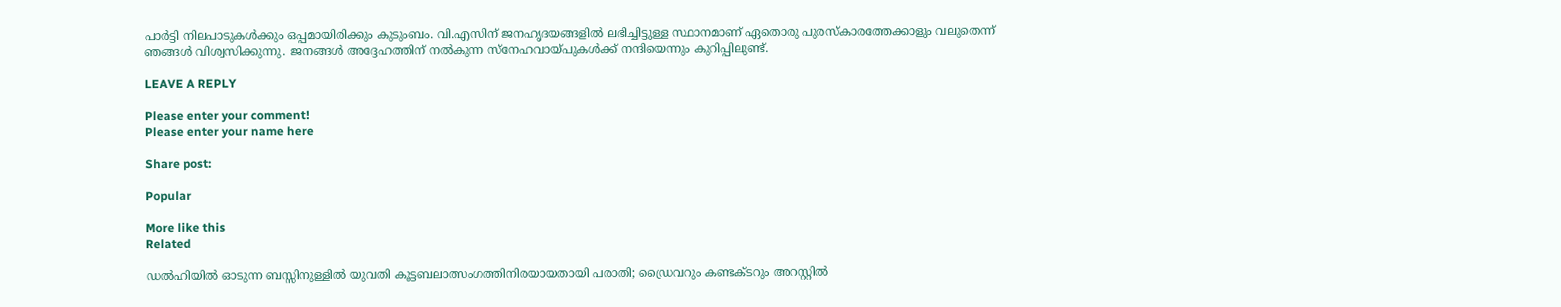പാർട്ടി നിലപാടുകൾക്കും ഒപ്പമായിരിക്കും കുടുംബം. വി.എസിന് ജനഹൃദയങ്ങളിൽ ലഭിച്ചിട്ടുള്ള സ്ഥാനമാണ് ഏതൊരു പുരസ്‌കാരത്തേക്കാളും വലുതെന്ന് ഞങ്ങൾ വിശ്വസിക്കുന്നു. ജനങ്ങൾ അദ്ദേഹത്തിന് നൽകുന്ന സ്‌നേഹവായ്‌പുകൾക്ക് നന്ദിയെന്നും കുറിപ്പിലുണ്ട്.

LEAVE A REPLY

Please enter your comment!
Please enter your name here

Share post:

Popular

More like this
Related

ഡൽഹിയിൽ ഓടുന്ന ബസ്സിനുള്ളിൽ യുവതി കൂട്ടബലാത്സംഗത്തിനിരയായതായി പരാതി; ഡ്രൈവറും കണ്ടക്ടറും അറസ്റ്റിൽ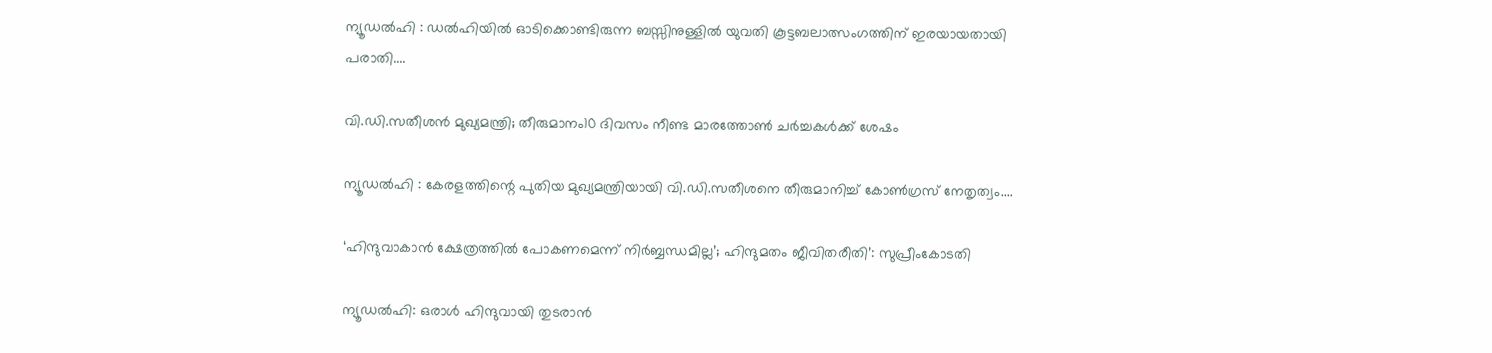ന്യൂഡൽഹി : ഡൽഹിയിൽ ഓടിക്കൊണ്ടിരുന്ന ബസ്സിനുള്ളിൽ യുവതി കൂട്ടബലാത്സംഗത്തിന് ഇരയായതായി പരാതി....

വി.ഡി.സതീശൻ മുഖ്യമന്ത്രി; തീരുമാനം10 ദിവസം നീണ്ട മാരത്തോൺ ചർച്ചകൾക്ക് ശേഷം

ന്യൂഡൽഹി : കേരളത്തിന്റെ പുതിയ മുഖ്യമന്ത്രിയായി വി.ഡി.സതീശനെ തീരുമാനിച്ച് കോൺഗ്രസ് നേതൃത്വം....

‘ഹിന്ദുവാകാൻ ക്ഷേത്രത്തിൽ പോകണമെന്ന് നിർബ്ബന്ധമില്ല’; ഹിന്ദുമതം ജീവിതരീതി’: സുപ്രീംകോടതി

ന്യൂഡൽഹി: ഒരാൾ ഹിന്ദുവായി തുടരാൻ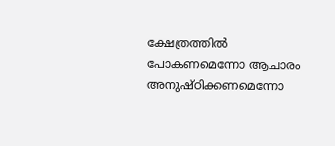ക്ഷേത്രത്തിൽ പോകണമെന്നോ ആചാരം അനുഷ്ഠിക്കണമെന്നോ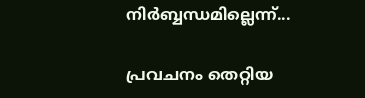നിർബ്ബന്ധമില്ലെന്ന്...

പ്രവചനം തെറ്റിയ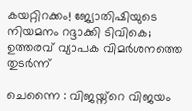കയറ്റിറക്കം! ജ്യോതിഷിയുടെ നിയമനം റദ്ദാക്കി ടിവികെ; ഉത്തരവ് വ്യാപക വിമര്‍ശനത്തെ തുടർന്ന്

ചെന്നൈ : വിജയ്ന്റെ വിജയം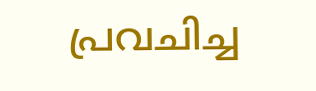പ്രവചിച്ച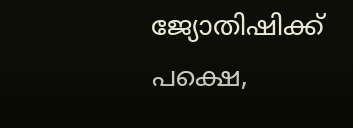ജ്യോതിഷിക്ക് പക്ഷെ,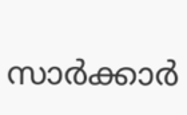സാർക്കാർ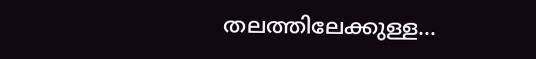തലത്തിലേക്കുള്ള...